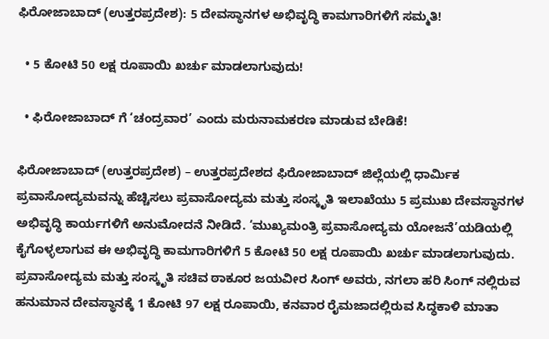ಫಿರೋಜಾಬಾದ್ (ಉತ್ತರಪ್ರದೇಶ): 5 ದೇವಸ್ಥಾನಗಳ ಅಭಿವೃದ್ಧಿ ಕಾಮಗಾರಿಗಳಿಗೆ ಸಮ್ಮತಿ!

  • 5 ಕೋಟಿ 50 ಲಕ್ಷ ರೂಪಾಯಿ ಖರ್ಚು ಮಾಡಲಾಗುವುದು!

  • ಫಿರೋಜಾಬಾದ್ ಗೆ ‘ಚಂದ್ರವಾರ’ ಎಂದು ಮರುನಾಮಕರಣ ಮಾಡುವ ಬೇಡಿಕೆ!

ಫಿರೋಜಾಬಾದ್ (ಉತ್ತರಪ್ರದೇಶ) – ಉತ್ತರಪ್ರದೇಶದ ಫಿರೋಜಾಬಾದ್ ಜಿಲ್ಲೆಯಲ್ಲಿ ಧಾರ್ಮಿಕ ಪ್ರವಾಸೋದ್ಯಮವನ್ನು ಹೆಚ್ಚಿಸಲು ಪ್ರವಾಸೋದ್ಯಮ ಮತ್ತು ಸಂಸ್ಕೃತಿ ಇಲಾಖೆಯು 5 ಪ್ರಮುಖ ದೇವಸ್ಥಾನಗಳ ಅಭಿವೃದ್ಧಿ ಕಾರ್ಯಗಳಿಗೆ ಅನುಮೋದನೆ ನೀಡಿದೆ. ‘ಮುಖ್ಯಮಂತ್ರಿ ಪ್ರವಾಸೋದ್ಯಮ ಯೋಜನೆ’ಯಡಿಯಲ್ಲಿ ಕೈಗೊಳ್ಳಲಾಗುವ ಈ ಅಭಿವೃದ್ಧಿ ಕಾಮಗಾರಿಗಳಿಗೆ 5 ಕೋಟಿ 50 ಲಕ್ಷ ರೂಪಾಯಿ ಖರ್ಚು ಮಾಡಲಾಗುವುದು. ಪ್ರವಾಸೋದ್ಯಮ ಮತ್ತು ಸಂಸ್ಕೃತಿ ಸಚಿವ ಠಾಕೂರ ಜಯವೀರ ಸಿಂಗ್ ಅವರು, ನಗಲಾ ಹರಿ ಸಿಂಗ್ ನಲ್ಲಿರುವ ಹನುಮಾನ ದೇವಸ್ಥಾನಕ್ಕೆ 1 ಕೋಟಿ 97 ಲಕ್ಷ ರೂಪಾಯಿ, ಕನವಾರ ರೈಮಜಾದಲ್ಲಿರುವ ಸಿದ್ಧಕಾಳಿ ಮಾತಾ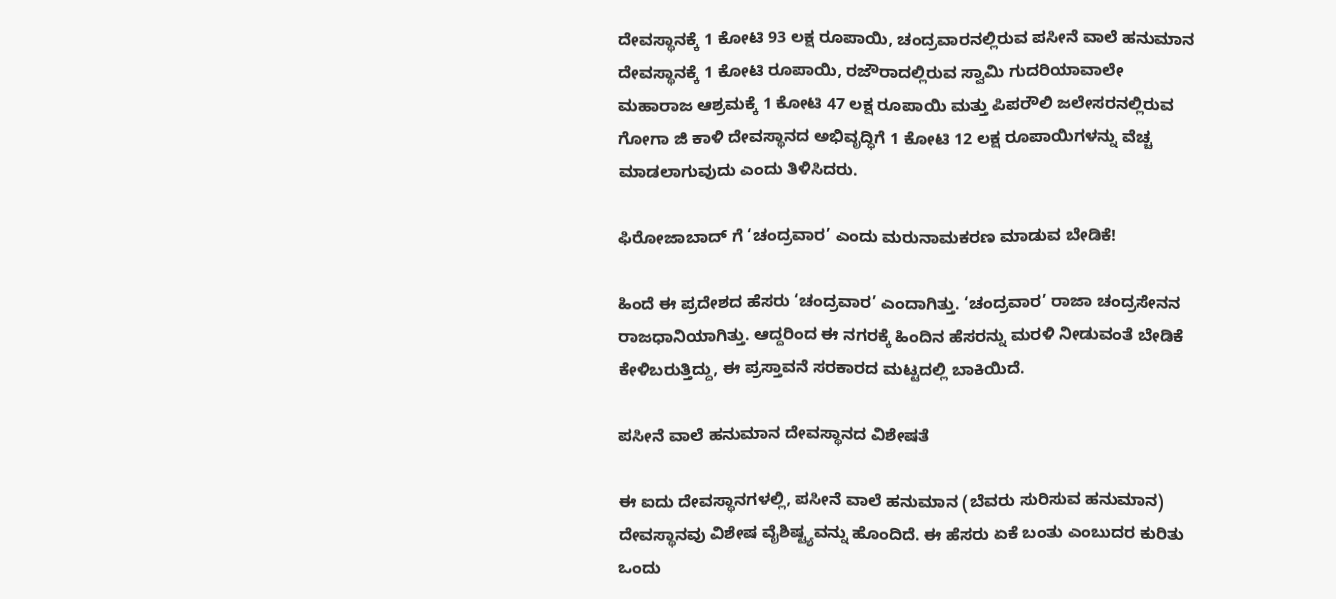ದೇವಸ್ಥಾನಕ್ಕೆ 1 ಕೋಟಿ 93 ಲಕ್ಷ ರೂಪಾಯಿ, ಚಂದ್ರವಾರನಲ್ಲಿರುವ ಪಸೀನೆ ವಾಲೆ ಹನುಮಾನ ದೇವಸ್ಥಾನಕ್ಕೆ 1 ಕೋಟಿ ರೂಪಾಯಿ, ರಜೌರಾದಲ್ಲಿರುವ ಸ್ವಾಮಿ ಗುದರಿಯಾವಾಲೇ ಮಹಾರಾಜ ಆಶ್ರಮಕ್ಕೆ 1 ಕೋಟಿ 47 ಲಕ್ಷ ರೂಪಾಯಿ ಮತ್ತು ಪಿಪರೌಲಿ ಜಲೇಸರನಲ್ಲಿರುವ ಗೋಗಾ ಜಿ ಕಾಳಿ ದೇವಸ್ಥಾನದ ಅಭಿವೃದ್ಧಿಗೆ 1 ಕೋಟಿ 12 ಲಕ್ಷ ರೂಪಾಯಿಗಳನ್ನು ವೆಚ್ಚ ಮಾಡಲಾಗುವುದು ಎಂದು ತಿಳಿಸಿದರು.

ಫಿರೋಜಾಬಾದ್ ಗೆ ‘ಚಂದ್ರವಾರ’ ಎಂದು ಮರುನಾಮಕರಣ ಮಾಡುವ ಬೇಡಿಕೆ!

ಹಿಂದೆ ಈ ಪ್ರದೇಶದ ಹೆಸರು ‘ಚಂದ್ರವಾರ’ ಎಂದಾಗಿತ್ತು. ‘ಚಂದ್ರವಾರ’ ರಾಜಾ ಚಂದ್ರಸೇನನ ರಾಜಧಾನಿಯಾಗಿತ್ತು. ಆದ್ದರಿಂದ ಈ ನಗರಕ್ಕೆ ಹಿಂದಿನ ಹೆಸರನ್ನು ಮರಳಿ ನೀಡುವಂತೆ ಬೇಡಿಕೆ ಕೇಳಿಬರುತ್ತಿದ್ದು, ಈ ಪ್ರಸ್ತಾವನೆ ಸರಕಾರದ ಮಟ್ಟದಲ್ಲಿ ಬಾಕಿಯಿದೆ.

ಪಸೀನೆ ವಾಲೆ ಹನುಮಾನ ದೇವಸ್ಥಾನದ ವಿಶೇಷತೆ

ಈ ಐದು ದೇವಸ್ಥಾನಗಳಲ್ಲಿ, ಪಸೀನೆ ವಾಲೆ ಹನುಮಾನ (ಬೆವರು ಸುರಿಸುವ ಹನುಮಾನ) ದೇವಸ್ಥಾನವು ವಿಶೇಷ ವೈಶಿಷ್ಟ್ಯವನ್ನು ಹೊಂದಿದೆ. ಈ ಹೆಸರು ಏಕೆ ಬಂತು ಎಂಬುದರ ಕುರಿತು ಒಂದು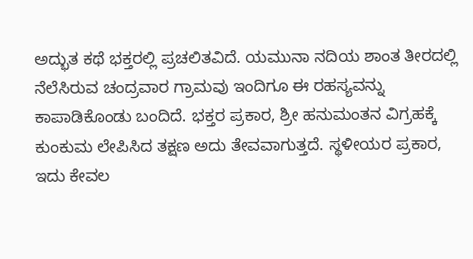ಅದ್ಭುತ ಕಥೆ ಭಕ್ತರಲ್ಲಿ ಪ್ರಚಲಿತವಿದೆ. ಯಮುನಾ ನದಿಯ ಶಾಂತ ತೀರದಲ್ಲಿ ನೆಲೆಸಿರುವ ಚಂದ್ರವಾರ ಗ್ರಾಮವು ಇಂದಿಗೂ ಈ ರಹಸ್ಯವನ್ನು ಕಾಪಾಡಿಕೊಂಡು ಬಂದಿದೆ. ಭಕ್ತರ ಪ್ರಕಾರ, ಶ್ರೀ ಹನುಮಂತನ ವಿಗ್ರಹಕ್ಕೆ ಕುಂಕುಮ ಲೇಪಿಸಿದ ತಕ್ಷಣ ಅದು ತೇವವಾಗುತ್ತದೆ. ಸ್ಥಳೀಯರ ಪ್ರಕಾರ, ಇದು ಕೇವಲ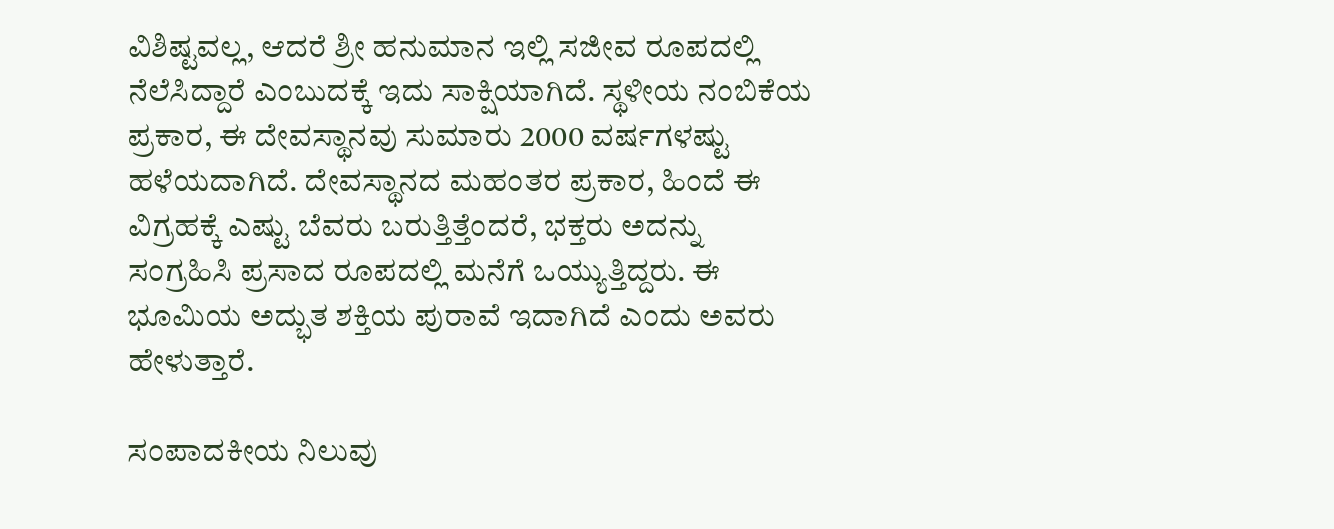ವಿಶಿಷ್ಟವಲ್ಲ, ಆದರೆ ಶ್ರೀ ಹನುಮಾನ ಇಲ್ಲಿ ಸಜೀವ ರೂಪದಲ್ಲಿ ನೆಲೆಸಿದ್ದಾರೆ ಎಂಬುದಕ್ಕೆ ಇದು ಸಾಕ್ಷಿಯಾಗಿದೆ. ಸ್ಥಳೀಯ ನಂಬಿಕೆಯ ಪ್ರಕಾರ, ಈ ದೇವಸ್ಥಾನವು ಸುಮಾರು 2000 ವರ್ಷಗಳಷ್ಟು ಹಳೆಯದಾಗಿದೆ. ದೇವಸ್ಥಾನದ ಮಹಂತರ ಪ್ರಕಾರ, ಹಿಂದೆ ಈ ವಿಗ್ರಹಕ್ಕೆ ಎಷ್ಟು ಬೆವರು ಬರುತ್ತಿತ್ತೆಂದರೆ, ಭಕ್ತರು ಅದನ್ನು ಸಂಗ್ರಹಿಸಿ ಪ್ರಸಾದ ರೂಪದಲ್ಲಿ ಮನೆಗೆ ಒಯ್ಯುತ್ತಿದ್ದರು. ಈ ಭೂಮಿಯ ಅದ್ಭುತ ಶಕ್ತಿಯ ಪುರಾವೆ ಇದಾಗಿದೆ ಎಂದು ಅವರು ಹೇಳುತ್ತಾರೆ.

ಸಂಪಾದಕೀಯ ನಿಲುವು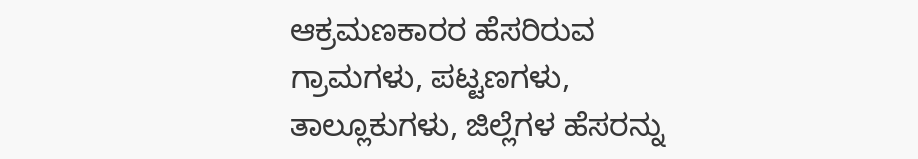ಆಕ್ರಮಣಕಾರರ ಹೆಸರಿರುವ ಗ್ರಾಮಗಳು, ಪಟ್ಟಣಗಳು, ತಾಲ್ಲೂಕುಗಳು, ಜಿಲ್ಲೆಗಳ ಹೆಸರನ್ನು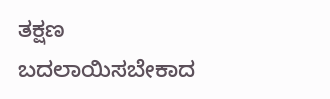ತಕ್ಷಣ ಬದಲಾಯಿಸಬೇಕಾದ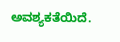ಅವಶ್ಯಕತೆಯಿದೆ.